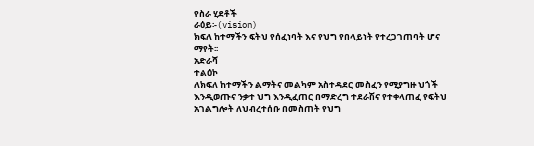የስራ ሂደቶች
ራዕይ፡-(vision)
ክፍለ ከተማችን ፍትህ የሰፈነባት እና የህግ የበላይነት የተረጋገጠባት ሆና ማየት፡፡
አድራሻ
ተልዕኮ
ለክፍለ ከተማችን ልማትና መልካም አስተዳደር መስፈን የሚያግዙ ህጎች እንዲወጡና ንቃተ ህግ እንዲፈጠር በማድረግ ተደራሽና የተቀላጠፈ የፍትህ አገልግሎት ለህብረተሰቡ በመስጠት የህግ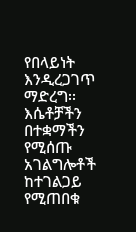የበላይነት እንዲረጋገጥ ማድረግ፡፡
እሴቶቻችን
በተቋማችን የሚሰጡ አገልግሎቶች
ከተገልጋይ የሚጠበቁ